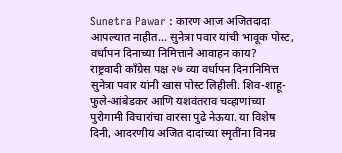Sunetra Pawar : कारण आज अजितदादा आपल्यात नाहीत… सुनेत्रा पवार यांची भावूक पोस्ट, वर्धापन दिनाच्या निमित्ताने आवाहन काय?
राष्ट्रवादी काँग्रेस पक्ष २७ व्या वर्धापन दिनानिमित्त सुनेत्रा पवार यांनी खास पोस्ट लिहीली. शिव-शाहू-फुले-आंबेडकर आणि यशवंतराव चव्हाणांच्या पुरोगामी विचारांचा वारसा पुढे नेऊया. या विशेष दिनी, आदरणीय अजित दादांच्या स्मृतींना विनम्र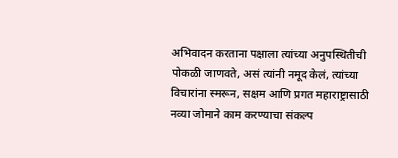अभिवादन करताना पक्षाला त्यांच्या अनुपस्थितीची पोकळी जाणवते, असं त्यांनी नमूद केलं, त्यांच्या विचारांना स्मरून, सक्षम आणि प्रगत महाराष्ट्रासाठी नव्या जोमाने काम करण्याचा संकल्प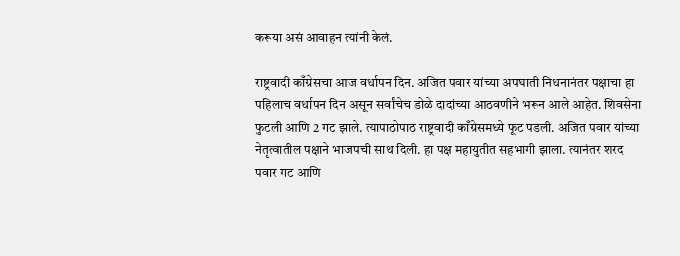करूया असं आवाहन त्यांनी केलं.

राष्ट्रवादी काँग्रेसचा आज वर्धापन दिन. अजित पवार यांच्या अपघाती निधनानंतर पक्षाचा हा पहिलाच वर्धापन दिन असून सर्वांचेच डोळे दादांच्या आठवणीने भरून आले आहेत. शिवसेना फुटली आणि 2 गट झाले. त्यापाठोपाठ राष्ट्रवादी काँग्रेसमध्ये फूट पडली. अजित पवार यांच्या नेतृत्वातील पक्षाने भाजपची साथ दिली. हा पक्ष महायुतीत सहभागी झाला. त्यानंतर शरद पवार गट आणि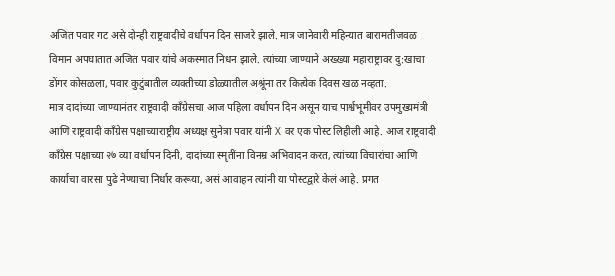अजित पवार गट असे दोन्ही राष्ट्रवादीचे वर्धापन दिन साजरे झाले. मात्र जानेवारी महिन्यात बारामतीजवळ विमान अपघातात अजित पवार यांचे अकस्मात निधन झाले. त्यांच्या जाण्याने अख्ख्या महाराष्ट्रावर दु:खाचा डोंगर कोसळला, पवार कुटुंबातील व्यक्तीच्या डोळ्यातील अश्रूंना तर कित्येक दिवस खळ नव्हता.
मात्र दादांच्या जाण्यानंतर राष्ट्रवादी काँग्रेसचा आज पहिला वर्धापन दिन असून याच पार्श्वभूमीवर उपमुख्यमंत्री आणि राष्ट्रवादी काँग्रेस पक्षाच्याराष्ट्रीय अध्यक्ष सुनेत्रा पवार यांनी X वर एक पोस्ट लिहीली आहे. आज राष्ट्रवादी काँग्रेस पक्षाच्या २७ व्या वर्धापन दिनी, दादांच्या स्मृतींना विनम्र अभिवादन करत, त्यांच्या विचारांचा आणि कार्याचा वारसा पुढे नेण्याचा निर्धार करूया, असं आवाहन त्यांनी या पोस्टद्वारे केलं आहे. प्रगत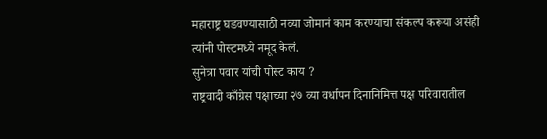महाराष्ट्र घडवण्यासाठी नव्या जोमानं काम करण्याचा संकल्प करूया असंही त्यांनी पोस्टमध्ये नमूद केलं.
सुनेत्रा पवार यांची पोस्ट काय ?
राष्ट्रवादी काँग्रेस पक्षाच्या २७ व्या वर्धापन दिनानिमित्त पक्ष परिवारातील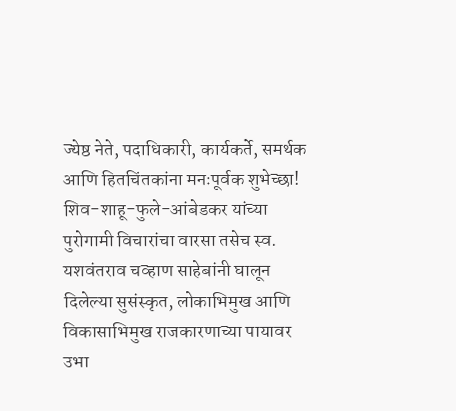ज्येष्ठ नेते, पदाधिकारी, कार्यकर्ते, समर्थक आणि हितचिंतकांना मनःपूर्वक शुभेच्छा!
शिव-शाहू-फुले-आंबेडकर यांच्या पुरोगामी विचारांचा वारसा तसेच स्व. यशवंतराव चव्हाण साहेबांनी घालून दिलेल्या सुसंस्कृत, लोकाभिमुख आणि विकासाभिमुख राजकारणाच्या पायावर उभा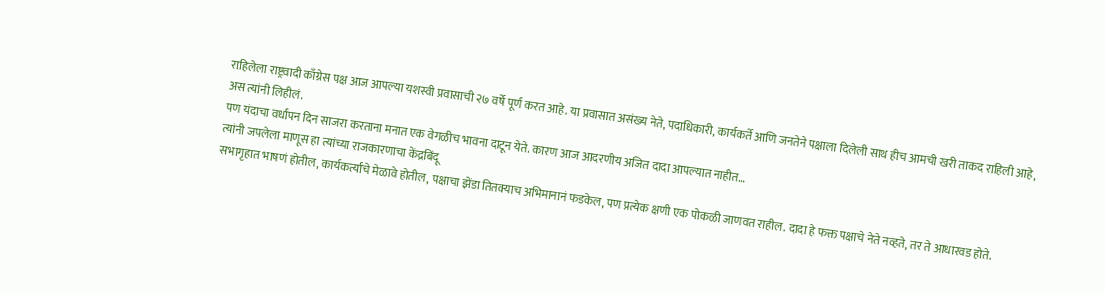राहिलेला राष्ट्रवादी काँग्रेस पक्ष आज आपल्या यशस्वी प्रवासाची २७ वर्षे पूर्ण करत आहे. या प्रवासात असंख्य नेते, पदाधिकारी, कार्यकर्ते आणि जनतेने पक्षाला दिलेली साथ हीच आमची खरी ताकद राहिली आहे, अस त्यांनी लिहीलं.
पण यंदाचा वर्धापन दिन साजरा करताना मनात एक वेगळीच भावना दाटून येते. कारण आज आदरणीय अजित दादा आपल्यात नाहीत…
त्यांनी जपलेला माणूस हा त्यांच्या राजकारणाचा केंद्रबिंदू
सभागृहात भाषणं होतील, कार्यकर्त्यांचे मेळावे होतील, पक्षाचा झेंडा तितक्याच अभिमानानं फडकेल, पण प्रत्येक क्षणी एक पोकळी जाणवत राहील. दादा हे फक्त पक्षाचे नेते नव्हते, तर ते आधारवड होते.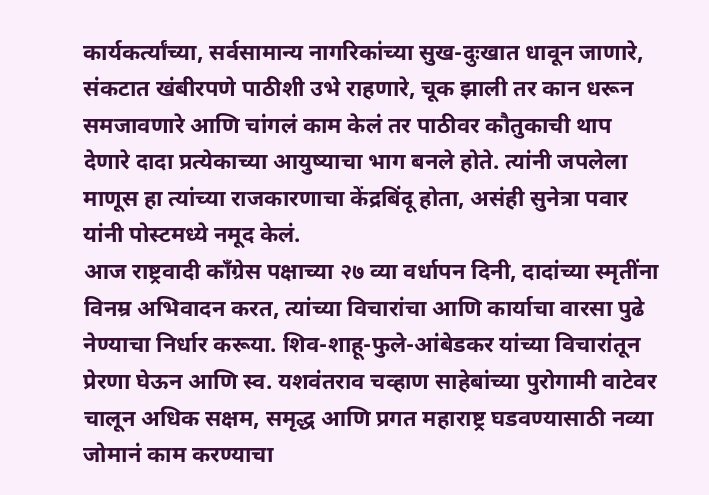कार्यकर्त्यांच्या, सर्वसामान्य नागरिकांच्या सुख-दुःखात धावून जाणारे, संकटात खंबीरपणे पाठीशी उभे राहणारे, चूक झाली तर कान धरून समजावणारे आणि चांगलं काम केलं तर पाठीवर कौतुकाची थाप देणारे दादा प्रत्येकाच्या आयुष्याचा भाग बनले होते. त्यांनी जपलेला माणूस हा त्यांच्या राजकारणाचा केंद्रबिंदू होता, असंही सुनेत्रा पवार यांनी पोस्टमध्ये नमूद केलं.
आज राष्ट्रवादी काँग्रेस पक्षाच्या २७ व्या वर्धापन दिनी, दादांच्या स्मृतींना विनम्र अभिवादन करत, त्यांच्या विचारांचा आणि कार्याचा वारसा पुढे नेण्याचा निर्धार करूया. शिव-शाहू-फुले-आंबेडकर यांच्या विचारांतून प्रेरणा घेऊन आणि स्व. यशवंतराव चव्हाण साहेबांच्या पुरोगामी वाटेवर चालून अधिक सक्षम, समृद्ध आणि प्रगत महाराष्ट्र घडवण्यासाठी नव्या जोमानं काम करण्याचा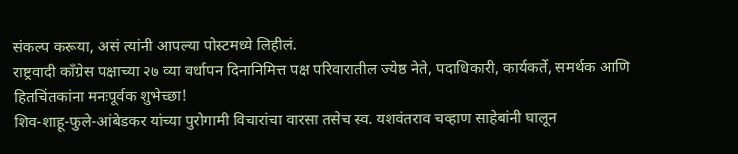संकल्प करूया, असं त्यांनी आपल्या पोस्टमध्ये लिहीलं.
राष्ट्रवादी काँग्रेस पक्षाच्या २७ व्या वर्धापन दिनानिमित्त पक्ष परिवारातील ज्येष्ठ नेते, पदाधिकारी, कार्यकर्ते, समर्थक आणि हितचिंतकांना मनःपूर्वक शुभेच्छा!
शिव-शाहू-फुले-आंबेडकर यांच्या पुरोगामी विचारांचा वारसा तसेच स्व. यशवंतराव चव्हाण साहेबांनी घालून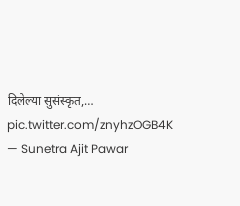दिलेल्या सुसंस्कृत,… pic.twitter.com/znyhzOGB4K
— Sunetra Ajit Pawar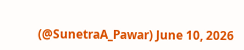(@SunetraA_Pawar) June 10, 2026